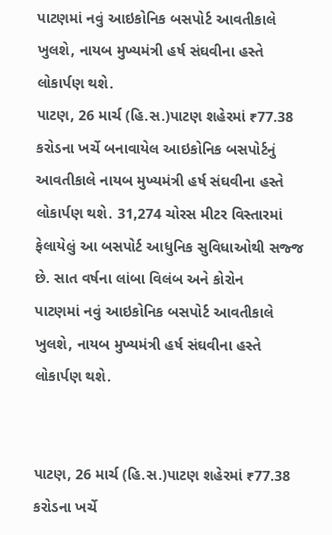પાટણમાં નવું આઇકોનિક બસપોર્ટ આવતીકાલે ખુલશે, નાયબ મુખ્યમંત્રી હર્ષ સંઘવીના હસ્તે લોકાર્પણ થશે.
પાટણ, 26 માર્ચ (હિ.સ.)પાટણ શહેરમાં ₹77.38 કરોડના ખર્ચે બનાવાયેલ આઇકોનિક બસપોર્ટનું આવતીકાલે નાયબ મુખ્યમંત્રી હર્ષ સંઘવીના હસ્તે લોકાર્પણ થશે. 31,274 ચોરસ મીટર વિસ્તારમાં ફેલાયેલું આ બસપોર્ટ આધુનિક સુવિધાઓથી સજ્જ છે. સાત વર્ષના લાંબા વિલંબ અને કોરોન
પાટણમાં નવું આઇકોનિક બસપોર્ટ આવતીકાલે ખુલશે, નાયબ મુખ્યમંત્રી હર્ષ સંઘવીના હસ્તે લોકાર્પણ થશે.


પાટણ, 26 માર્ચ (હિ.સ.)પાટણ શહેરમાં ₹77.38 કરોડના ખર્ચે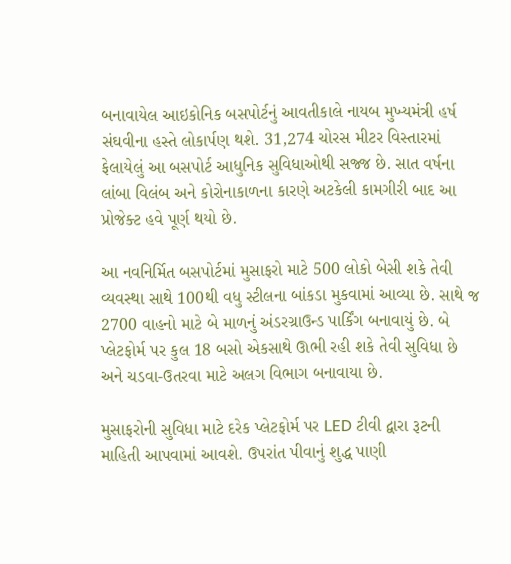બનાવાયેલ આઇકોનિક બસપોર્ટનું આવતીકાલે નાયબ મુખ્યમંત્રી હર્ષ સંઘવીના હસ્તે લોકાર્પણ થશે. 31,274 ચોરસ મીટર વિસ્તારમાં ફેલાયેલું આ બસપોર્ટ આધુનિક સુવિધાઓથી સજ્જ છે. સાત વર્ષના લાંબા વિલંબ અને કોરોનાકાળના કારણે અટકેલી કામગીરી બાદ આ પ્રોજેક્ટ હવે પૂર્ણ થયો છે.

આ નવનિર્મિત બસપોર્ટમાં મુસાફરો માટે 500 લોકો બેસી શકે તેવી વ્યવસ્થા સાથે 100થી વધુ સ્ટીલના બાંકડા મુકવામાં આવ્યા છે. સાથે જ 2700 વાહનો માટે બે માળનું અંડરગ્રાઉન્ડ પાર્કિંગ બનાવાયું છે. બે પ્લેટફોર્મ પર કુલ 18 બસો એકસાથે ઊભી રહી શકે તેવી સુવિધા છે અને ચડવા-ઉતરવા માટે અલગ વિભાગ બનાવાયા છે.

મુસાફરોની સુવિધા માટે દરેક પ્લેટફોર્મ પર LED ટીવી દ્વારા રૂટની માહિતી આપવામાં આવશે. ઉપરાંત પીવાનું શુદ્ધ પાણી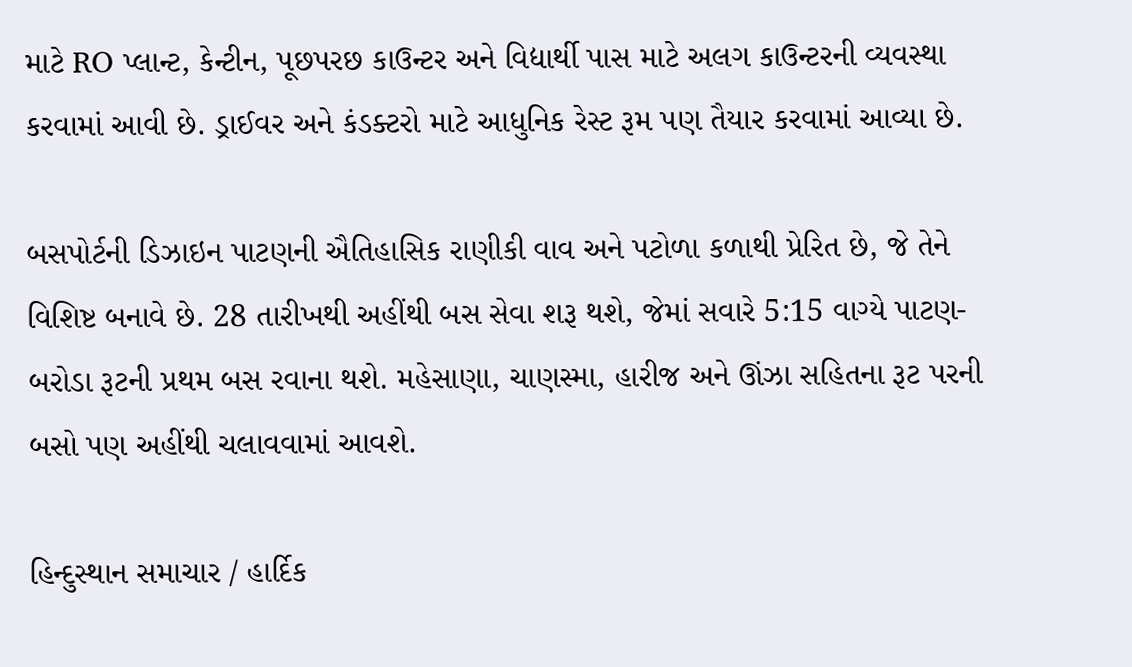માટે RO પ્લાન્ટ, કેન્ટીન, પૂછપરછ કાઉન્ટર અને વિદ્યાર્થી પાસ માટે અલગ કાઉન્ટરની વ્યવસ્થા કરવામાં આવી છે. ડ્રાઈવર અને કંડક્ટરો માટે આધુનિક રેસ્ટ રૂમ પણ તૈયાર કરવામાં આવ્યા છે.

બસપોર્ટની ડિઝાઇન પાટણની ઐતિહાસિક રાણીકી વાવ અને પટોળા કળાથી પ્રેરિત છે, જે તેને વિશિષ્ટ બનાવે છે. 28 તારીખથી અહીંથી બસ સેવા શરૂ થશે, જેમાં સવારે 5:15 વાગ્યે પાટણ-બરોડા રૂટની પ્રથમ બસ રવાના થશે. મહેસાણા, ચાણસ્મા, હારીજ અને ઊંઝા સહિતના રૂટ પરની બસો પણ અહીંથી ચલાવવામાં આવશે.

હિન્દુસ્થાન સમાચાર / હાર્દિક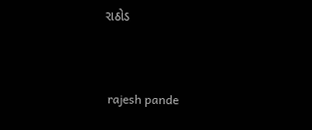રાઠોડ


 rajesh pande